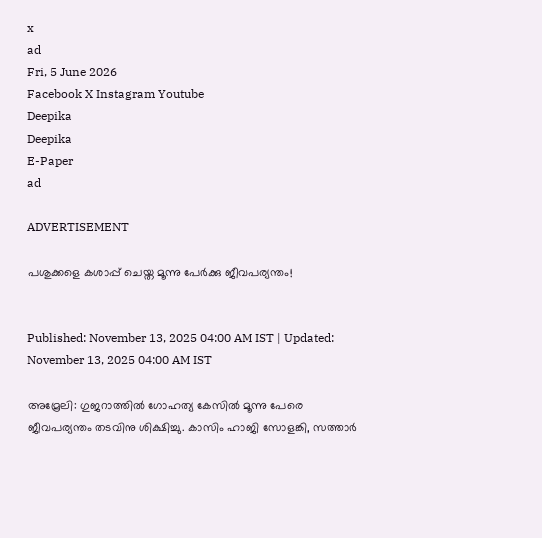x
ad
Fri, 5 June 2026
Facebook X Instagram Youtube
Deepika
Deepika
E-Paper
ad

ADVERTISEMENT

പശുക്കളെ കശാപ്പ് ചെയ്ത മൂന്നു പേർക്കു ജീവപര്യന്തം!


Published: November 13, 2025 04:00 AM IST | Updated: November 13, 2025 04:00 AM IST

അമ്രേലി: ഗുജറാത്തിൽ ഗോഹത്യ കേസിൽ മൂന്നു പേരെ ജീവപര്യന്തം തടവിനു ശിക്ഷിച്ചു. കാസിം ഹാജി സോളങ്കി, സത്താർ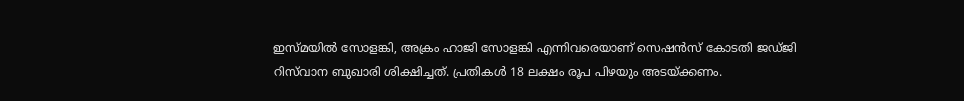ഇസ്മയിൽ സോളങ്കി, അക്രം ഹാജി സോളങ്കി എന്നിവരെയാണ് സെഷൻസ് കോടതി ജഡ്ജി റിസ്‌വാന ബുഖാരി ശിക്ഷിച്ചത്. പ്രതികൾ 18 ലക്ഷം രൂപ പിഴയും അടയ്ക്കണം.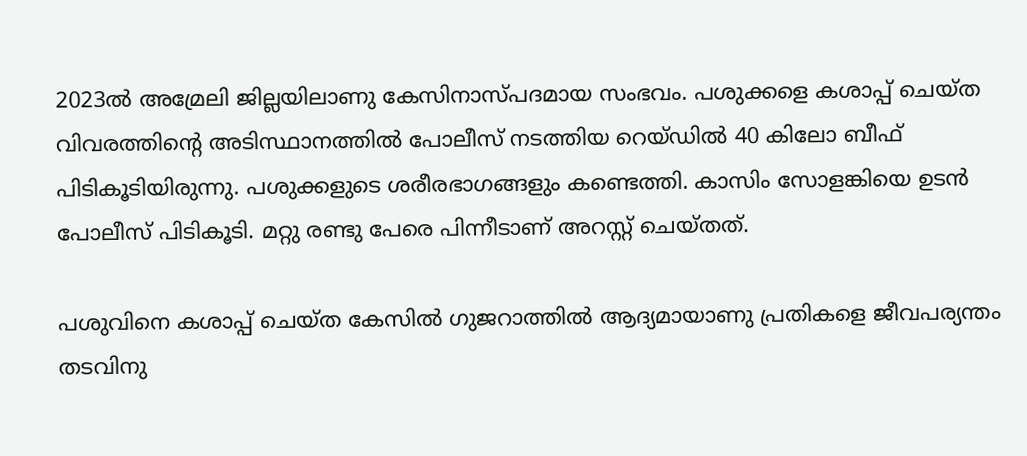2023ൽ അമ്രേലി ജില്ലയിലാണു കേസിനാസ്പദമായ സംഭവം. പശുക്കളെ കശാപ്പ് ചെയ്ത വിവരത്തിന്‍റെ അടിസ്ഥാനത്തിൽ പോലീസ് നടത്തിയ റെയ്ഡിൽ 40 കിലോ ബീഫ് പിടികൂടിയിരുന്നു. പശുക്കളുടെ ശരീരഭാഗങ്ങളും കണ്ടെത്തി. കാസിം സോളങ്കിയെ ഉടൻ പോലീസ് പിടികൂടി. മറ്റു രണ്ടു പേരെ പിന്നീടാണ് അറസ്റ്റ് ചെയ്തത്.

പശുവിനെ കശാപ്പ് ചെയ്ത കേസിൽ ഗുജറാത്തിൽ ആദ്യമായാണു പ്രതികളെ ജീവപര്യന്തം തടവിനു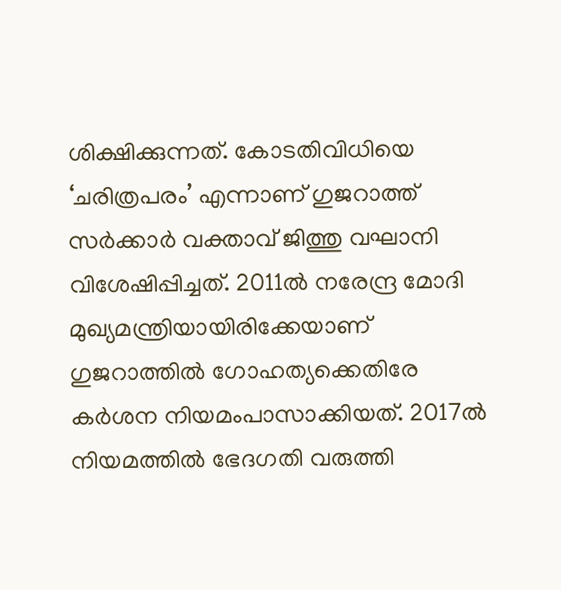ശിക്ഷിക്കുന്നത്. കോടതിവിധിയെ ‘ചരിത്രപരം’ എന്നാണ് ഗുജറാത്ത് സർക്കാർ വക്താവ് ജിത്തു വഘാനി വിശേഷിപ്പിച്ചത്. 2011ൽ നരേന്ദ്ര മോദി മുഖ്യമന്ത്രിയായിരിക്കേയാണ് ഗുജറാത്തിൽ ഗോഹത്യക്കെതിരേ കർശന നിയമംപാസാക്കിയത്. 2017ൽ നിയമത്തിൽ ഭേദഗതി വരുത്തി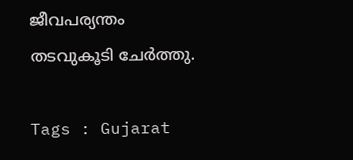ജീവപര്യന്തം തടവുകൂടി ചേർത്തു.

Tags : Gujarat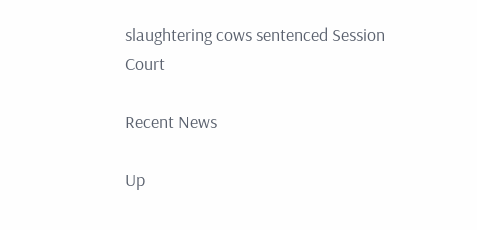slaughtering cows sentenced Session Court

Recent News

Up